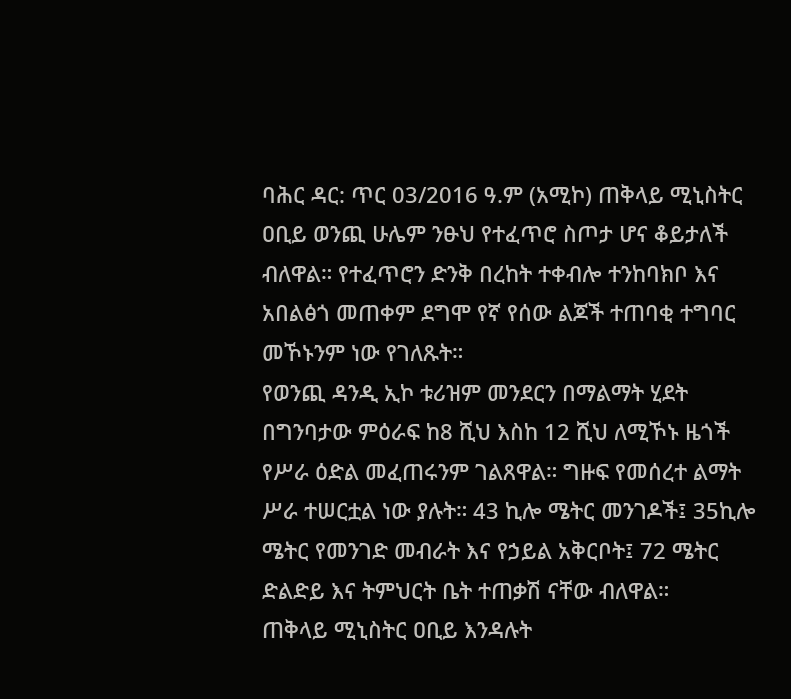ባሕር ዳር: ጥር 03/2016 ዓ.ም (አሚኮ) ጠቅላይ ሚኒስትር ዐቢይ ወንጪ ሁሌም ንፁህ የተፈጥሮ ስጦታ ሆና ቆይታለች ብለዋል። የተፈጥሮን ድንቅ በረከት ተቀብሎ ተንከባክቦ እና አበልፅጎ መጠቀም ደግሞ የኛ የሰው ልጆች ተጠባቂ ተግባር መኾኑንም ነው የገለጹት።
የወንጪ ዳንዲ ኢኮ ቱሪዝም መንደርን በማልማት ሂደት በግንባታው ምዕራፍ ከ8 ሺህ እስከ 12 ሺህ ለሚኾኑ ዜጎች የሥራ ዕድል መፈጠሩንም ገልጸዋል። ግዙፍ የመሰረተ ልማት ሥራ ተሠርቷል ነው ያሉት። 43 ኪሎ ሜትር መንገዶች፤ 35ኪሎ ሜትር የመንገድ መብራት እና የኃይል አቅርቦት፤ 72 ሜትር ድልድይ እና ትምህርት ቤት ተጠቃሽ ናቸው ብለዋል።
ጠቅላይ ሚኒስትር ዐቢይ እንዳሉት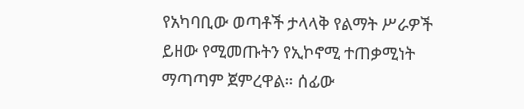የአካባቢው ወጣቶች ታላላቅ የልማት ሥራዎች ይዘው የሚመጡትን የኢኮኖሚ ተጠቃሚነት ማጣጣም ጀምረዋል። ሰፊው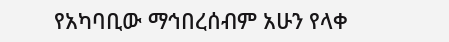የአካባቢው ማኅበረሰብም አሁን የላቀ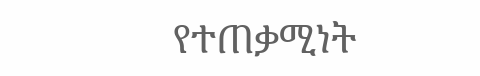የተጠቃሚነት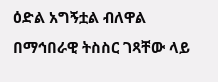ዕድል አግኝቷል ብለዋል በማኅበራዊ ትስስር ገጻቸው ላይ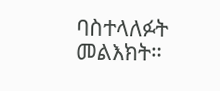ባስተላለፉት መልእክት።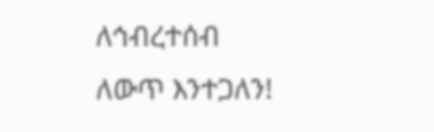ለኅብረተሰብ ለውጥ እንተጋለን!